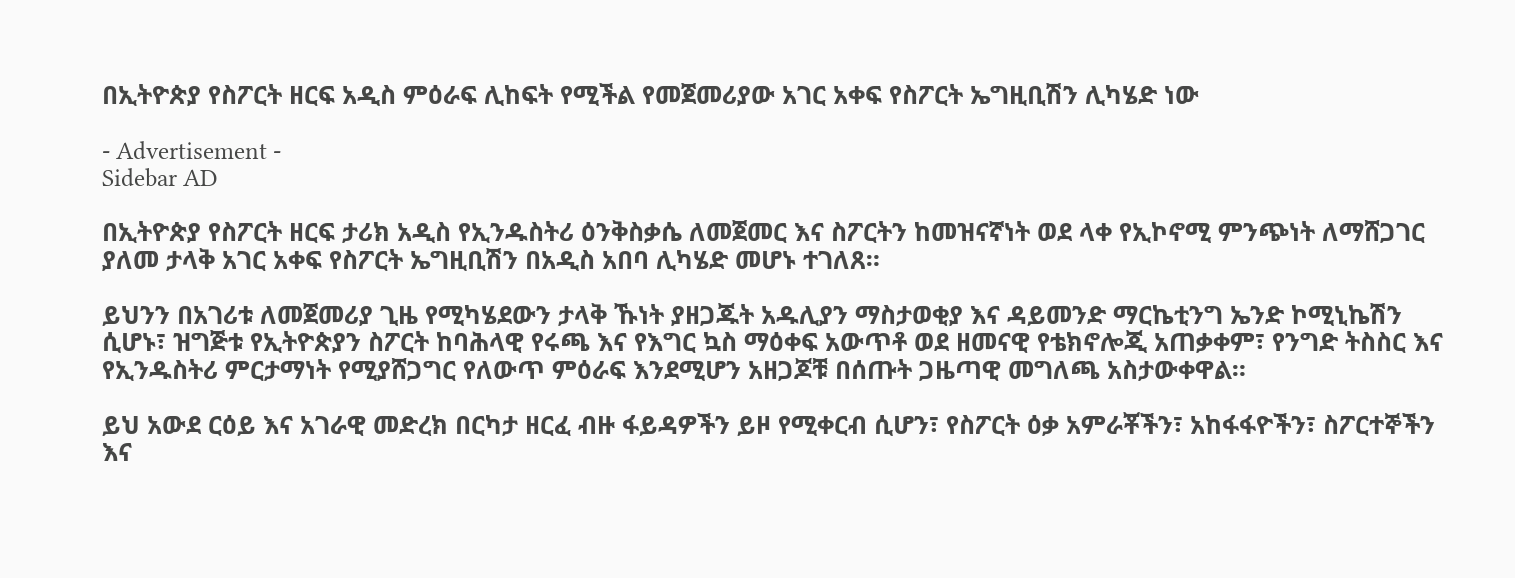በኢትዮጵያ የስፖርት ዘርፍ አዲስ ምዕራፍ ሊከፍት የሚችል የመጀመሪያው አገር አቀፍ የስፖርት ኤግዚቢሽን ሊካሄድ ነው

- Advertisement -
Sidebar AD

በኢትዮጵያ የስፖርት ዘርፍ ታሪክ አዲስ የኢንዱስትሪ ዕንቅስቃሴ ለመጀመር እና ስፖርትን ከመዝናኛነት ወደ ላቀ የኢኮኖሚ ምንጭነት ለማሸጋገር ያለመ ታላቅ አገር አቀፍ የስፖርት ኤግዚቢሽን በአዲስ አበባ ሊካሄድ መሆኑ ተገለጸ።

ይህንን በአገሪቱ ለመጀመሪያ ጊዜ የሚካሄደውን ታላቅ ኹነት ያዘጋጁት አዱሊያን ማስታወቂያ እና ዳይመንድ ማርኬቲንግ ኤንድ ኮሚኒኬሽን ሲሆኑ፣ ዝግጅቱ የኢትዮጵያን ስፖርት ከባሕላዊ የሩጫ እና የእግር ኳስ ማዕቀፍ አውጥቶ ወደ ዘመናዊ የቴክኖሎጂ አጠቃቀም፣ የንግድ ትስስር እና የኢንዱስትሪ ምርታማነት የሚያሸጋግር የለውጥ ምዕራፍ እንደሚሆን አዘጋጆቹ በሰጡት ጋዜጣዊ መግለጫ አስታውቀዋል።

ይህ አውደ ርዕይ እና አገራዊ መድረክ በርካታ ዘርፈ ብዙ ፋይዳዎችን ይዞ የሚቀርብ ሲሆን፣ የስፖርት ዕቃ አምራቾችን፣ አከፋፋዮችን፣ ስፖርተኞችን እና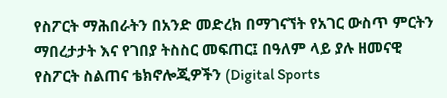የስፖርት ማሕበራትን በአንድ መድረክ በማገናኘት የአገር ውስጥ ምርትን ማበረታታት እና የገበያ ትስስር መፍጠር፤ በዓለም ላይ ያሉ ዘመናዊ የስፖርት ስልጠና ቴክኖሎጂዎችን (Digital Sports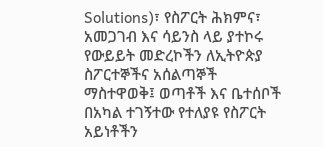Solutions)፣ የስፖርት ሕክምና፣ አመጋገብ እና ሳይንስ ላይ ያተኮሩ የውይይት መድረኮችን ለኢትዮጵያ ስፖርተኞችና አሰልጣኞች ማስተዋወቅ፤ ወጣቶች እና ቤተሰቦች በአካል ተገኝተው የተለያዩ የስፖርት አይነቶችን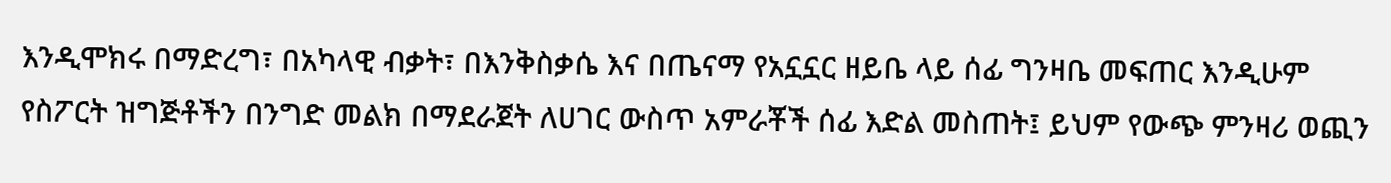እንዲሞክሩ በማድረግ፣ በአካላዊ ብቃት፣ በእንቅስቃሴ እና በጤናማ የአኗኗር ዘይቤ ላይ ሰፊ ግንዛቤ መፍጠር እንዲሁም የስፖርት ዝግጅቶችን በንግድ መልክ በማደራጀት ለሀገር ውስጥ አምራቾች ሰፊ እድል መስጠት፤ ይህም የውጭ ምንዛሪ ወጪን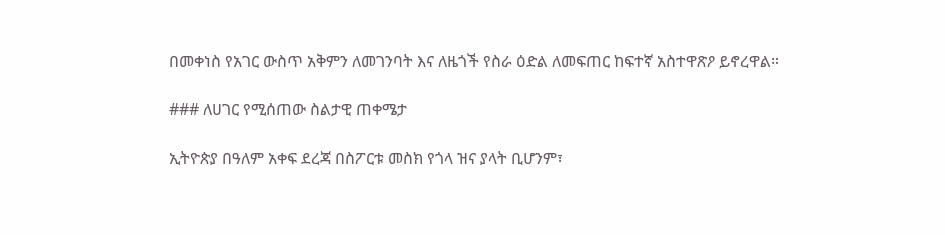በመቀነስ የአገር ውስጥ አቅምን ለመገንባት እና ለዜጎች የስራ ዕድል ለመፍጠር ከፍተኛ አስተዋጽዖ ይኖረዋል።

### ለሀገር የሚሰጠው ስልታዊ ጠቀሜታ

ኢትዮጵያ በዓለም አቀፍ ደረጃ በስፖርቱ መስክ የጎላ ዝና ያላት ቢሆንም፣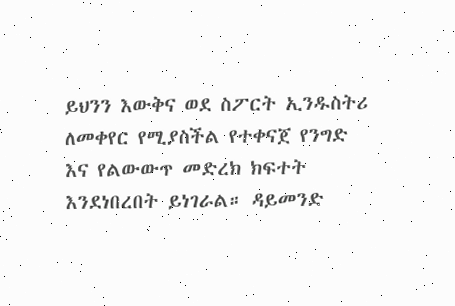ይህንን እውቅና ወደ ስፖርት ኢንዱስትሪ ለመቀየር የሚያስችል የተቀናጀ የንግድ እና የልውውጥ መድረክ ክፍተት እንደነበረበት ይነገራል። ዳይመንድ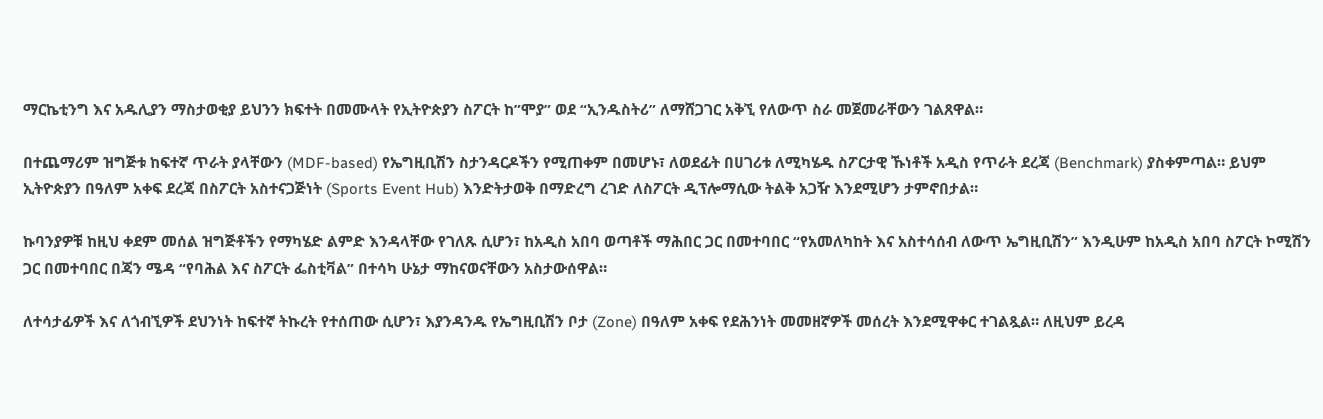ማርኬቲንግ እና አዱሊያን ማስታወቂያ ይህንን ክፍተት በመሙላት የኢትዮጵያን ስፖርት ከ”ሞያ” ወደ “ኢንዱስትሪ” ለማሸጋገር አቅኚ የለውጥ ስራ መጀመራቸውን ገልጸዋል።

በተጨማሪም ዝግጅቱ ከፍተኛ ጥራት ያላቸውን (MDF-based) የኤግዚቢሽን ስታንዳርዶችን የሚጠቀም በመሆኑ፣ ለወደፊት በሀገሪቱ ለሚካሄዱ ስፖርታዊ ኹነቶች አዲስ የጥራት ደረጃ (Benchmark) ያስቀምጣል። ይህም ኢትዮጵያን በዓለም አቀፍ ደረጃ በስፖርት አስተናጋጅነት (Sports Event Hub) እንድትታወቅ በማድረግ ረገድ ለስፖርት ዲፕሎማሲው ትልቅ አጋዥ እንደሚሆን ታምኖበታል።

ኩባንያዎቹ ከዚህ ቀደም መሰል ዝግጅቶችን የማካሄድ ልምድ እንዳላቸው የገለጹ ሲሆን፣ ከአዲስ አበባ ወጣቶች ማሕበር ጋር በመተባበር “የአመለካከት እና አስተሳሰብ ለውጥ ኤግዚቢሽን” እንዲሁም ከአዲስ አበባ ስፖርት ኮሚሽን ጋር በመተባበር በጃን ሜዳ “የባሕል እና ስፖርት ፌስቲቫል” በተሳካ ሁኔታ ማከናወናቸውን አስታውሰዋል።

ለተሳታፊዎች እና ለጎብኚዎች ደህንነት ከፍተኛ ትኩረት የተሰጠው ሲሆን፣ እያንዳንዱ የኤግዚቢሽን ቦታ (Zone) በዓለም አቀፍ የደሕንነት መመዘኛዎች መሰረት እንደሚዋቀር ተገልጿል። ለዚህም ይረዳ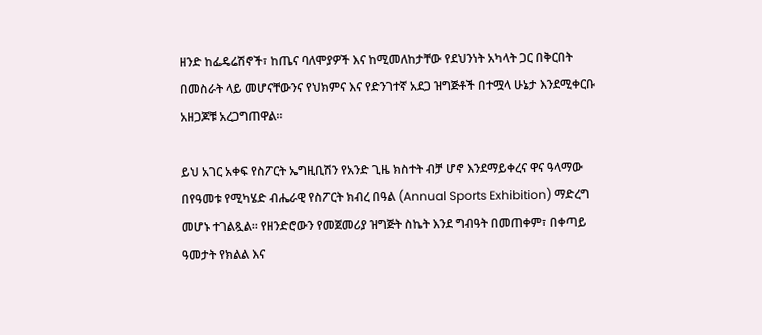ዘንድ ከፌዴሬሽኖች፣ ከጤና ባለሞያዎች እና ከሚመለከታቸው የደህንነት አካላት ጋር በቅርበት በመስራት ላይ መሆናቸውንና የህክምና እና የድንገተኛ አደጋ ዝግጅቶች በተሟላ ሁኔታ እንደሚቀርቡ አዘጋጆቹ አረጋግጠዋል።

ይህ አገር አቀፍ የስፖርት ኤግዚቢሽን የአንድ ጊዜ ክስተት ብቻ ሆኖ እንደማይቀረና ዋና ዓላማው በየዓመቱ የሚካሄድ ብሔራዊ የስፖርት ክብረ በዓል (Annual Sports Exhibition) ማድረግ መሆኑ ተገልጿል። የዘንድሮውን የመጀመሪያ ዝግጅት ስኬት እንደ ግብዓት በመጠቀም፣ በቀጣይ ዓመታት የክልል እና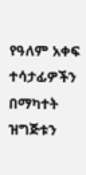የዓለም አቀፍ ተሳታፊዎችን በማካተት ዝግጅቱን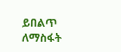ይበልጥ ለማስፋት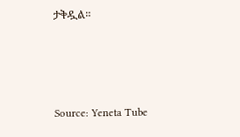ታቅዷል።






Source: Yeneta Tube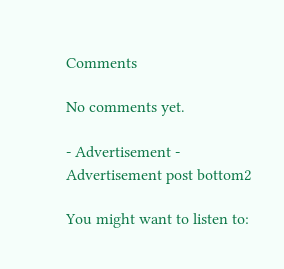Comments

No comments yet.

- Advertisement -
Advertisement post bottom2

You might want to listen to: